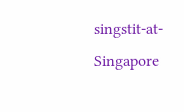singstit-at-Singapore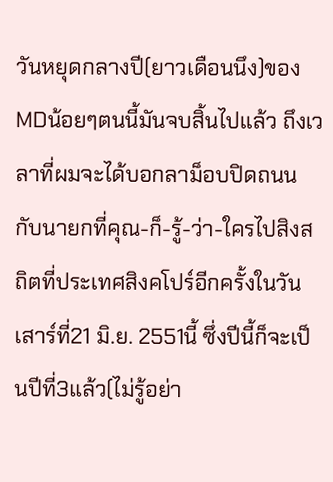วันหยุดกลางปี(ยาวเดือนนึง)ของMDน้อยๆตนนี้มันจบสิ้นไปแล้ว ถึงเวลาที่ผมจะได้บอกลาม็อบปิดถนนกับนายกที่คุณ-ก็-รู้-ว่า-ใครไปสิงสถิตที่ประเทศสิงคโปร์อีกครั้งในวันเสาร์ที่21 มิ.ย. 2551นี้ ซึ่งปีนี้ก็จะเป็นปีที่3แล้ว(ไม่รู้อย่า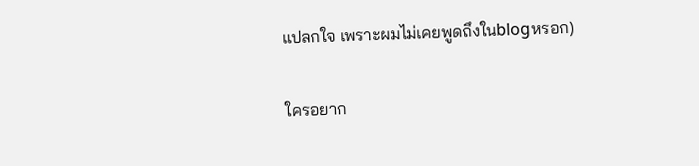แปลกใจ เพราะผมไม่เคยพูดถึงในblogหรอก)

ใครอยาก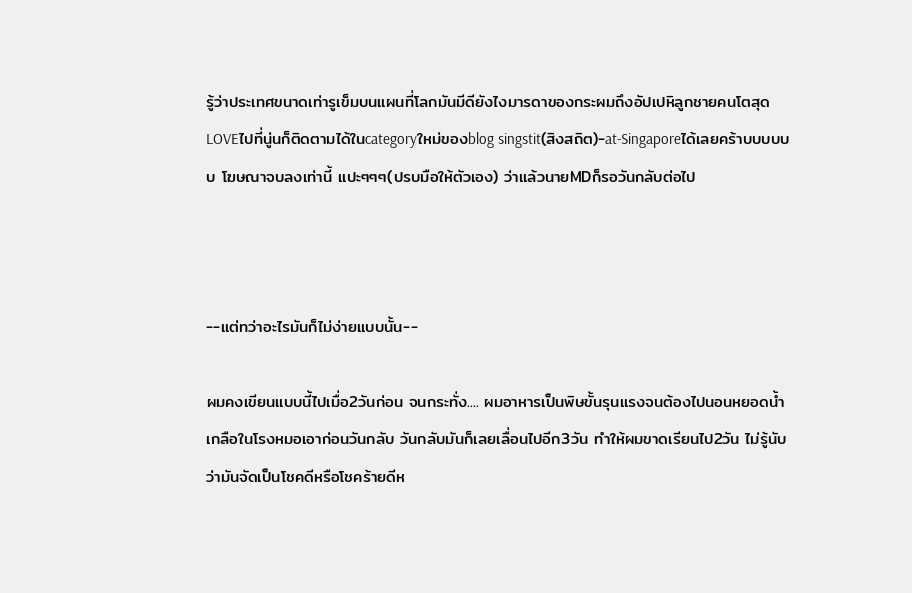รู้ว่าประเทศขนาดเท่ารูเข็มบนแผนที่โลกมันมีดียังไงมารดาของกระผมถึงอัปเปหิลูกชายคนโตสุดLOVEไปที่นู่นก็ติดตามได้ในcategoryใหม่ของblog singstit(สิงสถิต)-at-Singaporeได้เลยคร้าบบบบบบ โฆษณาจบลงเท่านี้ แปะๆๆๆ(ปรบมือให้ตัวเอง) ว่าแล้วนายMDก็รอวันกลับต่อไป



--แต่ทว่าอะไรมันก็ไม่ง่ายแบบนั้น--

ผมคงเขียนแบบนี้ไปเมื่อ2วันก่อน จนกระทั่ง.... ผมอาหารเป็นพิษขั้นรุนแรงจนต้องไปนอนหยอดน้ำเกลือในโรงหมอเอาก่อนวันกลับ วันกลับมันก็เลยเลื่อนไปอีก3วัน ทำให้ผมขาดเรียนไป2วัน ไม่รู้นับว่ามันจัดเป็นโชคดีหรือโชคร้ายดีห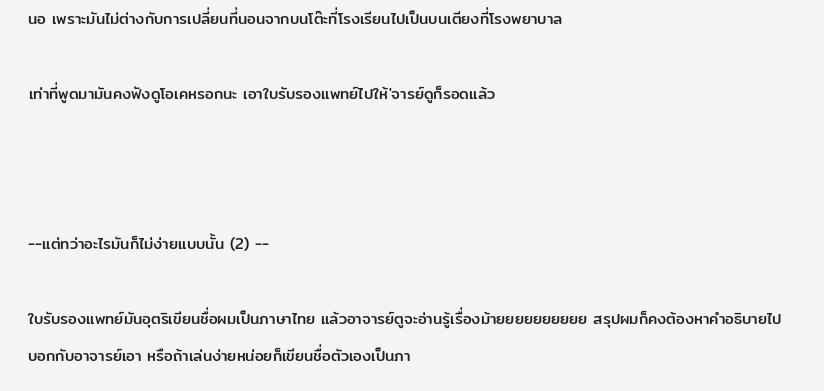นอ เพราะมันไม่ต่างกับการเปลี่ยนที่นอนจากบนโต๊ะที่โรงเรียนไปเป็นบนเตียงที่โรงพยาบาล

เท่าที่พูดมามันคงฟังดูโอเคหรอกนะ เอาใบรับรองแพทย์ไปให้'จารย์ดูก็รอดแล้ว



--แต่ทว่าอะไรมันก็ไม่ง่ายแบบนั้น (2) --

ใบรับรองแพทย์มันอุตริเขียนชื่อผมเป็นภาษาไทย แล้วอาจารย์ตูจะอ่านรู้เรื่องม้ายยยยยยยยยย สรุปผมก็คงต้องหาคำอธิบายไปบอกกับอาจารย์เอา หรือถ้าเล่นง่ายหน่อยก็เขียนชื่อตัวเองเป็นภา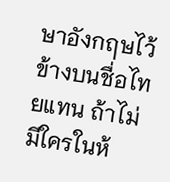ษาอังกฤษไว้ข้างบนชื่อไทยแทน ถ้าไม่มีใครในห้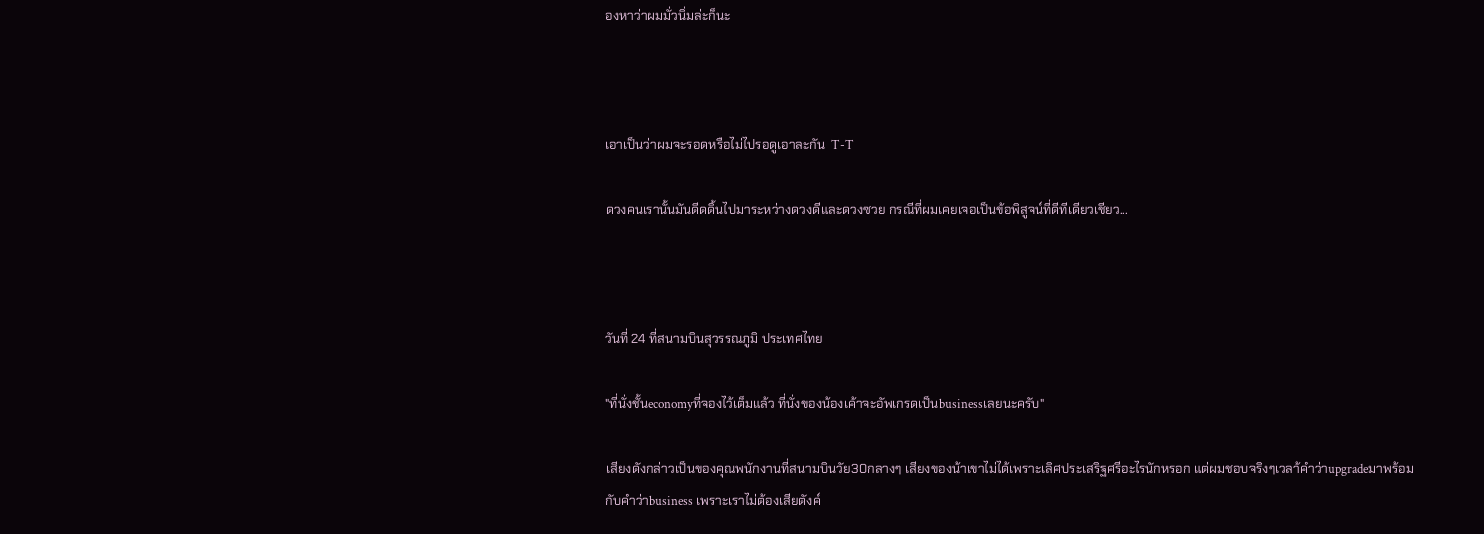องหาว่าผมมั่วนิ่มล่ะก็นะ



เอาเป็นว่าผมจะรอดหรือไม่ไปรอดูเอาละกัน  T-T

ดวงคนเรานั้นมันดีดดิ้นไปมาระหว่างดวงดีและดวงซวย กรณีที่ผมเคยเจอเป็นข้อพิสูจน์ที่ดีทีเดียวเชียว...



วันที่ 24 ที่สนามบินสุวรรณภูมิ ประเทศไทย

"ที่นั่งชั้นeconomyที่จองไว้เต็มแล้ว ที่นั่งของน้องเค้าจะอัพเกรดเป็นbusinessเลยนะครับ"

เสียงดังกล่าวเป็นของคุณพนักงานที่สนามบินวัย30กลางๆ เสียงของน้าเขาไม่ได้เพราะเลิศประเสริฐศรีอะไรนักหรอก แต่ผมชอบจริงๆเวลา้คำว่าupgradeมาพร้อมกับคำว่าbusiness เพราะเราไม่ต้องเสียตังค์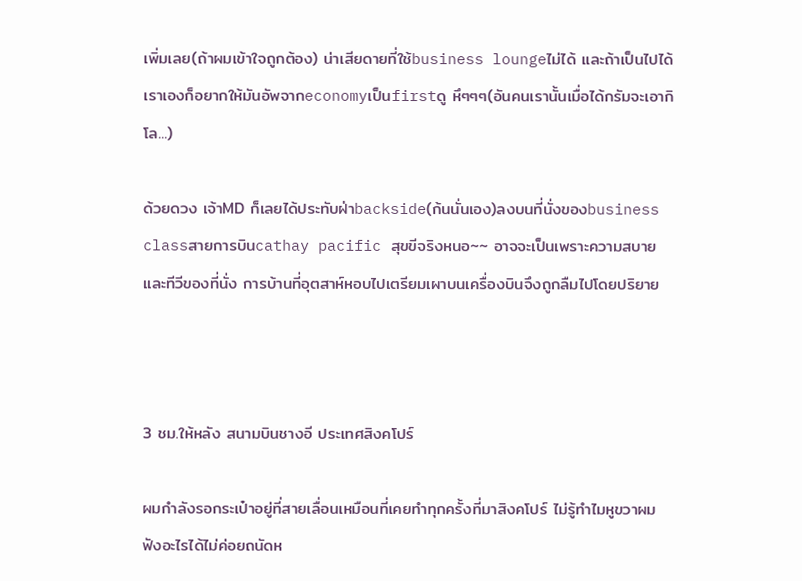เพิ่มเลย(ถ้าผมเข้าใจถูกต้อง) น่าเสียดายที่ใช้business loungeไม่ได้ และถ้าเป็นไปได้เราเองก็อยากให้มันอัพจากeconomyเป็นfirstดู หึๆๆๆ(อันคนเรานั้นเมื่อได้กรัมจะเอากิโล...)

ด้วยดวง เจ้าMD ก็เลยได้ประทับฝ่าbackside(ก้นนั่นเอง)ลงบนที่นั่งของbusiness classสายการบินcathay pacific สุขขีจริงหนอ~~ อาจจะเป็นเพราะความสบายและทีวีของที่นั่ง การบ้านที่อุตสาห์หอบไปเตรียมเผาบนเครื่องบินจึงถูกลืมไปโดยปริยาย



3 ชม.ให้หลัง สนามบินชางอี ประเทศสิงคโปร์

ผมกำลังรอกระเป๋าอยู่ที่สายเลื่อนเหมือนที่เคยทำทุกครั้งที่มาสิงคโปร์ ไม่รู้ทำไมหูขวาผมฟังอะไรได้ไม่ค่อยถนัดห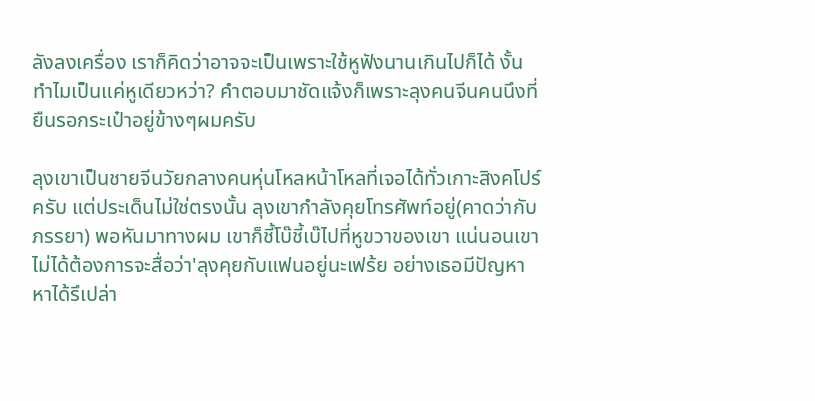ลังลงเครื่อง เราก็คิดว่าอาจจะเป็นเพราะใช้หูฟังนานเกินไปก็ได้ งั้นทำไมเป็นแค่หูเดียวหว่า? คำตอบมาชัดแจ้งก็เพราะลุงคนจีนคนนึงที่ยืนรอกระเป๋าอยู่ข้างๆผมครับ

ลุงเขาเป็นชายจีนวัยกลางคนหุ่นโหลหน้าโหลที่เจอได้ทั่วเกาะสิงคโปร์ครับ แต่ประเด็นไม่ใช่ตรงนั้น ลุงเขากำลังคุยโทรศัพท์อยู่(คาดว่ากับภรรยา) พอหันมาทางผม เขาก็ชี้โบ๊ชี้เบ๊ไปที่หูขวาของเขา แน่นอนเขาไม่ได้ต้องการจะสื่อว่า'ลุงคุยกับแฟนอยู่นะเฟร้ย อย่างเธอมีปัญหาหาได้รึเปล่า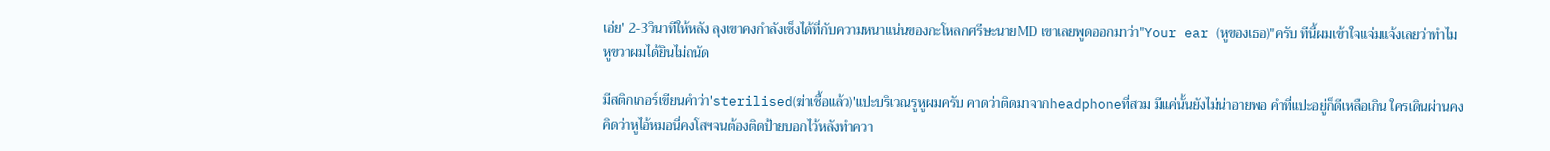เอ่ย' 2-3วินาทีให้หลัง ลุงเขาคงกำลังเซ็งได้ที่กับความหนาแน่นของกะโหลกศรีษะนายMD เขาเลยพูดออกมาว่า"Your ear (หูของเธอ)"ครับ ทีนี้ผมเข้าใจแจ่มแจ้งเลยว่าทำไมหูขวาผมได้ยินไม่ถนัด

มีสติกเกอร์เขียนคำว่า'sterilised(ฆ่าเชื้อแล้ว)'แปะบริเวณรูหูผมครับ คาดว่าติดมาจากheadphoneที่สวม มีแค่นั้นยังไม่น่าอายพอ คำที่แปะอยู่ก็ดีเหลือเกิน ใครเดินผ่านคงคิดว่าหูไอ้หมอนี่คงโสฯจนต้องติดป้ายบอกไว้หลังทำควา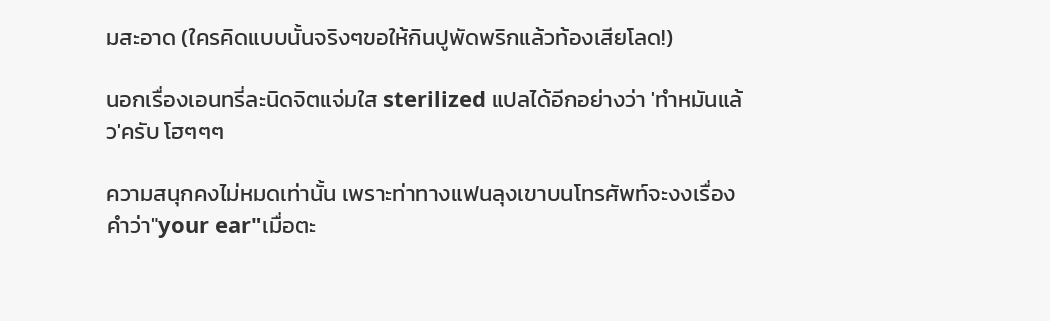มสะอาด (ใครคิดแบบนั้นจริงๆขอให้กินปูพัดพริกแล้วท้องเสียโลด!)

นอกเรื่องเอนทรี่ละนิดจิตแจ่มใส sterilized แปลได้อีกอย่างว่า 'ทำหมันแล้ว'ครับ โฮๆๆๆ

ความสนุกคงไม่หมดเท่านั้น เพราะท่าทางแฟนลุงเขาบนโทรศัพท์จะงงเรื่องคำว่า"your ear"เมื่อตะ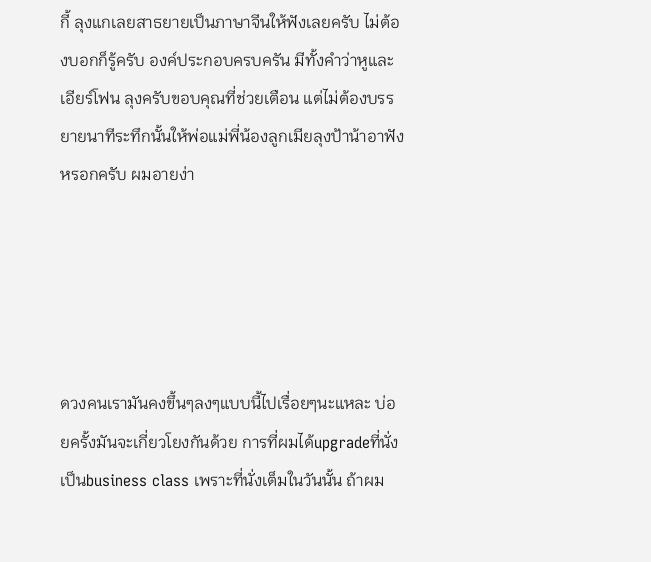กี้ ลุงแกเลยสาธยายเป็นภาษาจีนให้ฟังเลยครับ ไม่ต้องบอกก็รู้ครับ องค์ประกอบครบครัน มีทั้งคำว่าหูและเอียร์โฟน ลุงครับขอบคุณที่ช่วยเตือน แต่ไม่ต้องบรรยายนาทีระทึกนั้นให้พ่อแม่พี่น้องลูกเมียลุงป้าน้าอาฟังหรอกครับ ผมอายง่า





ดวงคนเรามันคงขึ้นๆลงๆแบบนี้ไปเรื่อยๆนะแหละ บ่อยครั้งมันจะเกี่ยวโยงกันด้วย การที่ผมได้upgradeที่นั่งเป็นbusiness class เพราะที่นั่งเต็มในวันนั้น ถ้าผม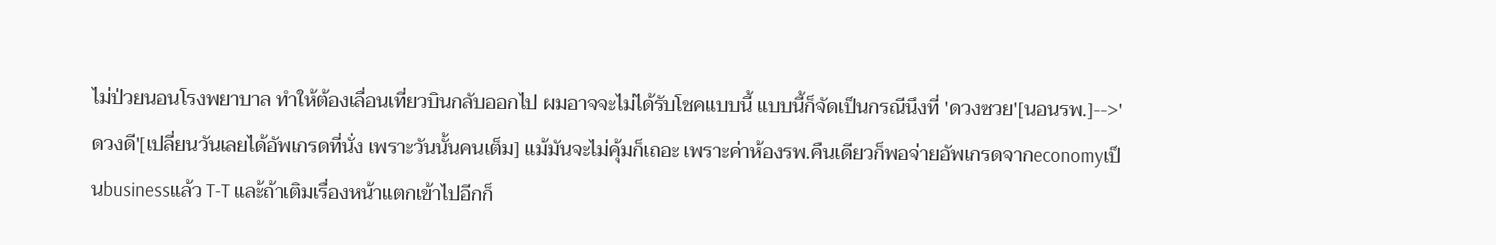ไม่ป่วยนอนโรงพยาบาล ทำให้ต้องเลื่อนเที่ยวบินกลับออกไป ผมอาจจะไม่ได้รับโชคแบบนี้ แบบนี้ก็จัดเป็นกรณีนึงที่ 'ดวงซวย'[นอนรพ.]-->'ดวงดี'[เปลี่ยนวันเลยได้อัพเกรดที่นั่ง เพราะวันนั้นคนเต็ม] แม้มันจะไม่คุ้มก็เถอะ เพราะค่าห้องรพ.คืนเดียวก็พอจ่ายอัพเกรดจากeconomyเป็นbusinessแล้ว T-T และ้ถ้าเติมเรื่องหน้าแตกเข้าไปอีกก็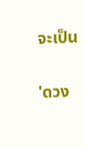จะเป็น

'ดวง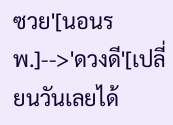ซวย'[นอนรพ.]-->'ดวงดี'[เปลี่ยนวันเลยได้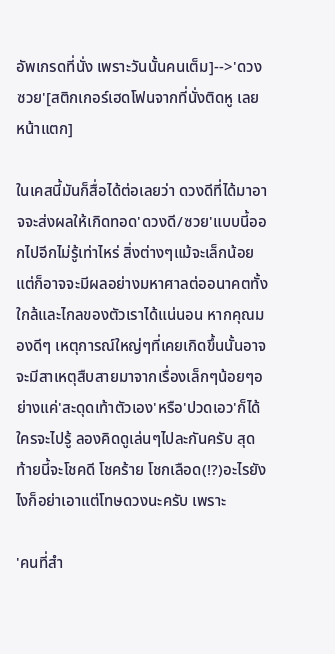อัพเกรดที่นั่ง เพราะวันนั้นคนเต็ม]-->'ดวงซวย'[สติกเกอร์เฮดโฟนจากที่นั่งติดหู เลยหน้าแตก]

ในเคสนี้มันก็สื่อได้ต่อเลยว่า ดวงดีที่ได้มาอาจจะส่งผลให้เกิดทอด'ดวงดี/ซวย'แบบนี้ออกไปอีกไม่รู้เท่าไหร่ สิ่งต่างๆแม้จะเล็กน้อย แต่ก็อาจจะมีผลอย่างมหาศาลต่ออนาคตทั้งใกล้และไกลของตัวเราได้แน่นอน หากคุณมองดีๆ เหตุการณ์ใหญ่ๆที่เคยเกิดขึ้นนั้นอาจจะมีสาเหตุสืบสายมาจากเรื่องเล็กๆน้อยๆอย่างแค่'สะดุดเท้าตัวเอง'หรือ'ปวดเอว'ก็ได้ ใครจะไปรู้ ลองคิดดูเล่นๆไปละกันครับ สุดท้ายนี้จะโชคดี โชคร้าย โชกเลือด(!?)อะไรยังไงก็อย่าเอาแต่โทษดวงนะครับ เพราะ

'คนที่สำ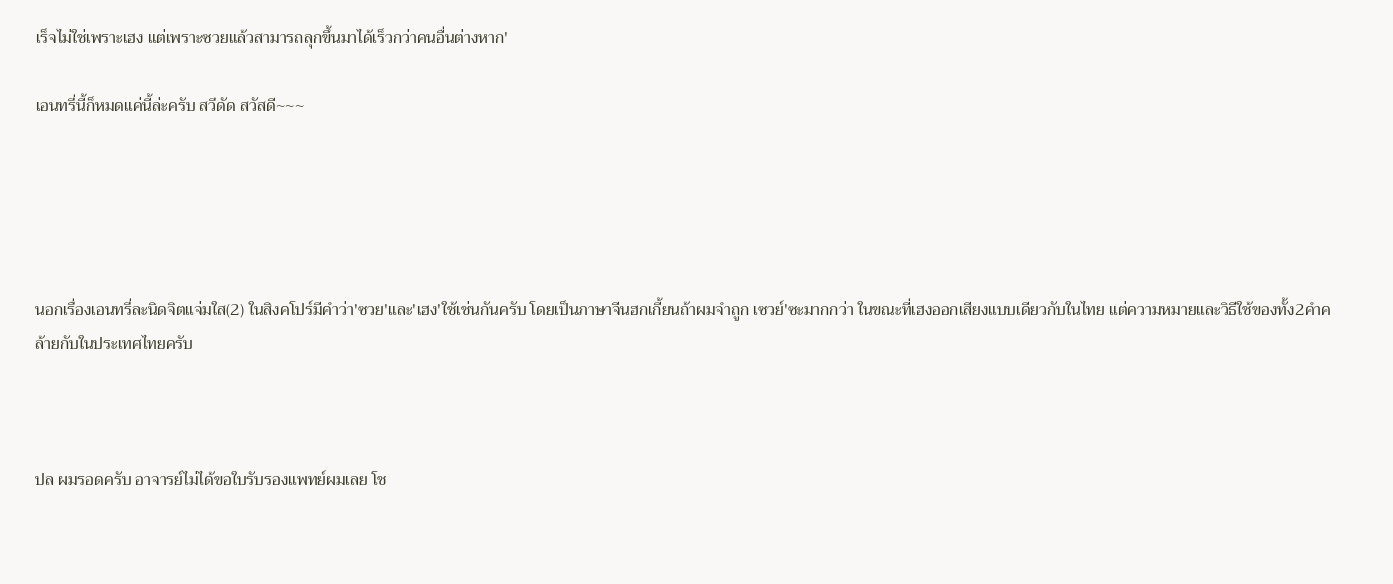เร็จไม่ใช่เพราะเฮง แต่เพราะซวยแล้วสามารถลุกขึ้นมาได้เร็วกว่าคนอื่นต่างหาก'

เอนทรี่นี้ก็หมดแค่นี้ล่ะครับ สวีดัด สวัสดี~~~





นอกเรื่องเอนทรี่ละนิดจิตแจ่มใส(2) ในสิงคโปร์มีคำว่า'ซวย'และ'เฮง'ใช้เช่นกันครับ โดยเป็นภาษาจีนฮกเกี้ยนถ้าผมจำถูก เซวย์'ซะมากกว่า ในขณะที่เฮงออกเสียงแบบเดียวกับในไทย แต่ความหมายและวิธีใช้ของทั้ง2คำคล้ายกับในประเทศไทยครับ



ปล ผมรอดครับ อาจารย์ไม่ได้ขอใบรับรองแพทย์ผมเลย โช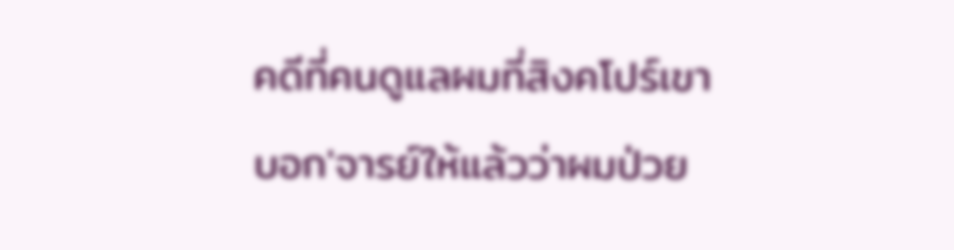คดีที่คนดูแลผมที่สิงคโปร์เขาบอก'จารย์ให้แล้วว่าผมป่วย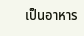เป็นอาหาร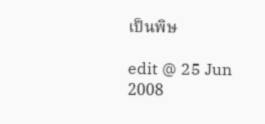เป็นพิษ

edit @ 25 Jun 2008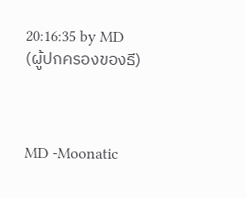20:16:35 by MD (ผู้ปกครองของธี)



MD -Moonatic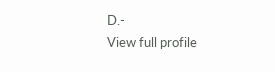D.-
View full profile